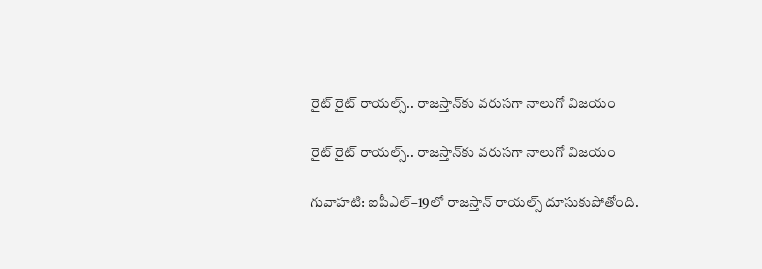రైట్‌‌‌‌‌‌‌‌ రైట్‌‌‌‌‌‌‌‌ రాయల్స్.. రాజస్తాన్‌కు వరుసగా నాలుగో విజయం

రైట్‌‌‌‌‌‌‌‌ రైట్‌‌‌‌‌‌‌‌ రాయల్స్.. రాజస్తాన్‌కు వరుసగా నాలుగో విజయం

గువాహటి: ఐపీఎల్‌‌‌‌‌‌‌‌–19లో రాజస్తాన్‌‌‌‌‌‌‌‌ రాయల్స్‌‌‌‌‌‌‌‌ దూసుకుపోతోంది.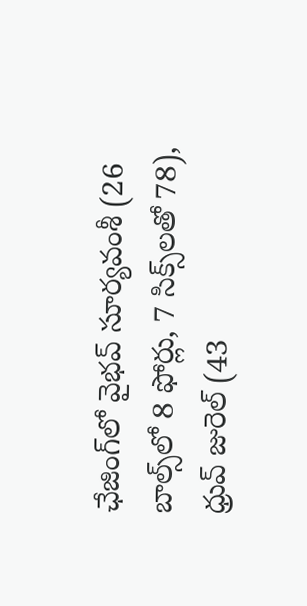ఛేజింగ్‌‌‌‌‌‌‌‌లో వైభవ్‌‌‌‌‌‌‌‌ సూర్యవంశీ (26 బాల్స్‌‌‌‌‌‌‌‌లో 8 ఫోర్లు, 7 సిక్స్‌‌‌‌‌‌‌‌లతో 78), ధ్రువ్‌‌‌‌‌‌‌‌ జురెల్‌‌‌‌‌‌‌‌ (43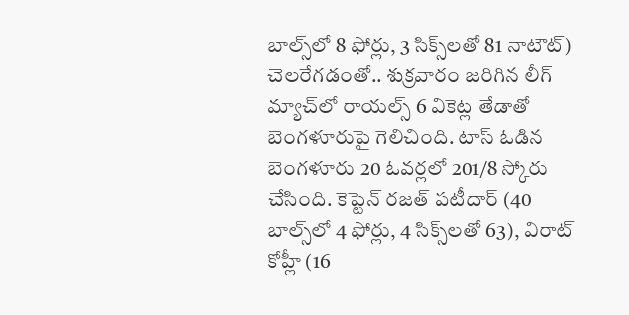బాల్స్‌‌‌‌‌‌‌‌లో 8 ఫోర్లు, 3 సిక్స్‌‌‌‌‌‌‌‌లతో 81 నాటౌట్‌‌‌‌‌‌‌‌) చెలరేగడంతో.. శుక్రవారం జరిగిన లీగ్‌‌‌‌‌‌‌‌ మ్యాచ్‌‌‌‌‌‌‌‌లో రాయల్స్‌‌‌‌‌‌‌‌ 6 వికెట్ల తేడాతో బెంగళూరుపై గెలిచింది. టాస్‌‌‌‌‌‌‌‌ ఓడిన బెంగళూరు 20 ఓవర్లలో 201/8 స్కోరు చేసింది. కెప్టెన్‌‌‌‌‌‌‌‌ రజత్‌‌‌‌‌‌‌‌ పటీదార్‌‌‌‌‌‌‌‌ (40 బాల్స్‌‌‌‌‌‌‌‌లో 4 ఫోర్లు, 4 సిక్స్‌‌‌‌‌‌‌‌లతో 63), విరాట్‌‌‌‌‌‌‌‌ కోహ్లీ (16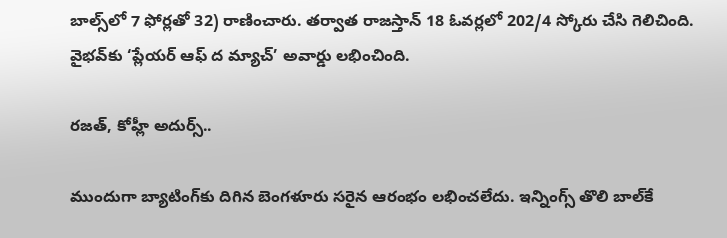బాల్స్‌‌‌‌‌‌‌‌లో 7 ఫోర్లతో 32) రాణించారు. తర్వాత రాజస్తాన్‌‌‌‌‌‌‌‌ 18 ఓవర్లలో 202/4 స్కోరు చేసి గెలిచింది. వైభవ్‌‌‌‌‌‌‌‌కు ‘ప్లేయర్‌‌‌‌‌‌‌‌ ఆఫ్‌‌‌‌‌‌‌‌ ద మ్యాచ్‌‌‌‌‌‌‌‌’ అవార్డు లభించింది.

రజత్‌‌‌‌‌‌‌‌, కోహ్లీ అదుర్స్‌‌‌‌‌‌‌‌..

ముందుగా బ్యాటింగ్‌‌‌‌‌‌‌‌కు దిగిన బెంగళూరు సరైన ఆరంభం లభించలేదు. ఇన్నింగ్స్‌‌‌‌‌‌‌‌ తొలి బాల్‌‌‌‌‌‌‌‌కే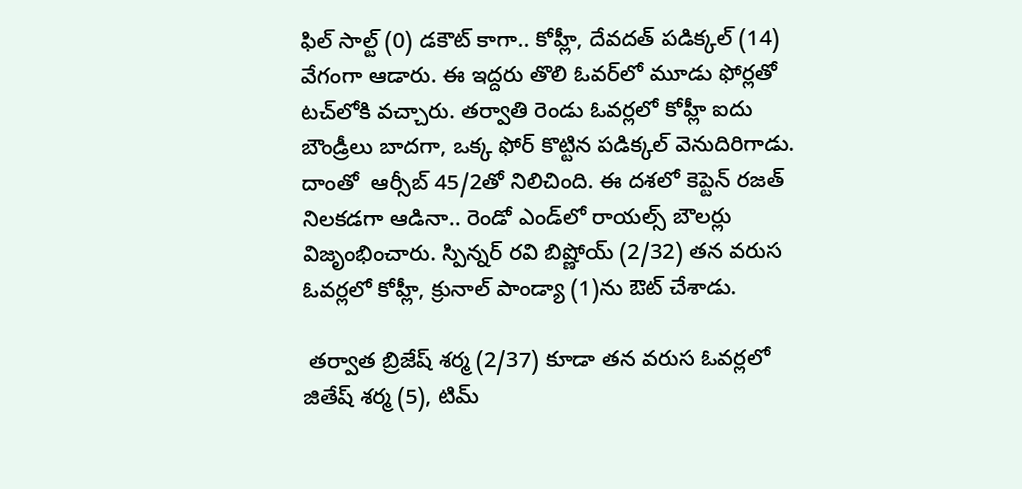ఫిల్‌‌‌‌‌‌‌‌ సాల్ట్‌‌‌‌‌‌‌‌ (0) డకౌట్‌‌‌‌‌‌‌‌ కాగా.. కోహ్లీ, దేవదత్‌‌‌‌‌‌‌‌ పడిక్కల్ (14) వేగంగా ఆడారు. ఈ ఇద్దరు తొలి ఓవర్‌‌‌‌‌‌‌‌లో మూడు ఫోర్లతో టచ్‌‌‌‌‌‌‌‌లోకి వచ్చారు. తర్వాతి రెండు ఓవర్లలో కోహ్లీ ఐదు బౌండ్రీలు బాదగా, ఒక్క ఫోర్‌‌‌‌‌‌‌‌ కొట్టిన పడిక్కల్‌‌‌‌‌‌‌‌ వెనుదిరిగాడు. దాంతో  ఆర్సీబ్‌‌‌‌‌‌‌‌ 45/2తో నిలిచింది. ఈ దశలో కెప్టెన్‌‌‌‌‌‌‌‌ రజత్‌‌‌‌‌‌‌‌ నిలకడగా ఆడినా.. రెండో ఎండ్‌‌‌‌‌‌‌‌లో రాయల్స్‌‌‌‌‌‌‌‌ బౌలర్లు విజృంభించారు. స్పిన్నర్‌‌‌‌‌‌‌‌ రవి బిష్ణోయ్‌‌‌‌‌‌‌‌ (2/32) తన వరుస ఓవర్లలో కోహ్లీ, క్రునాల్‌‌‌‌‌‌‌‌ పాండ్యా (1)ను ఔట్‌‌‌‌‌‌‌‌ చేశాడు.

 తర్వాత బ్రిజేష్‌‌‌‌‌‌‌‌ శర్మ (2/37) కూడా తన వరుస ఓవర్లలో  జితేష్‌‌‌‌‌‌‌‌ శర్మ (5), టిమ్‌‌‌‌‌‌‌‌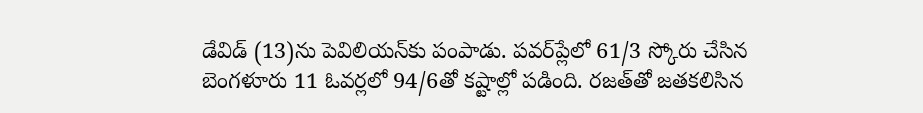డేవిడ్‌‌‌‌‌‌‌‌ (13)ను పెవిలియన్‌‌‌‌‌‌‌‌కు పంపాడు. పవర్‌‌‌‌‌‌‌‌ప్లేలో 61/3 స్కోరు చేసిన బెంగళూరు 11 ఓవర్లలో 94/6తో కష్టాల్లో పడింది. రజత్‌‌‌‌‌‌‌‌తో జతకలిసిన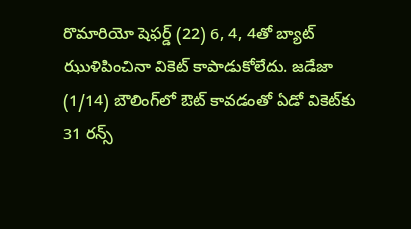రొమారియో షెఫర్డ్‌‌‌‌‌‌‌‌ (22) 6, 4, 4తో బ్యాట్‌‌‌‌‌‌‌‌ ఝుళిపించినా వికెట్‌‌‌‌‌‌‌‌ కాపాడుకోలేదు. జడేజా (1/14) బౌలింగ్‌‌‌‌‌‌‌‌లో ఔట్‌‌‌‌‌‌‌‌ కావడంతో ఏడో వికెట్‌‌‌‌‌‌‌‌కు 31 రన్స్‌‌‌‌‌‌‌‌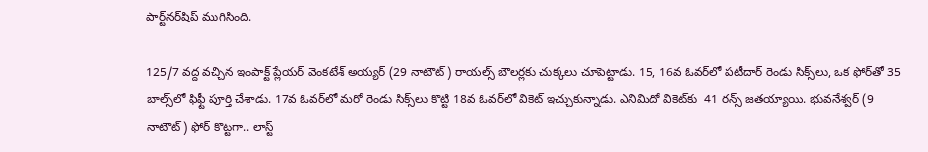పార్ట్‌‌‌‌‌‌‌‌నర్‌‌‌‌‌‌‌‌షిప్‌‌‌‌‌‌‌‌ ముగిసింది.

125/7 వద్ద వచ్చిన ఇంపాక్ట్‌‌‌‌‌‌‌‌ ప్లేయర్‌‌‌‌‌‌‌‌ వెంకటేశ్‌‌‌‌‌‌‌‌ అయ్యర్‌‌‌‌‌‌‌‌ (29 నాటౌట్‌‌‌‌‌‌‌‌) రాయల్స్‌‌‌‌‌‌‌‌ బౌలర్లకు చుక్కలు చూపెట్టాడు. 15, 16వ ఓవర్‌‌‌‌‌‌‌‌లో పటీదార్‌‌‌‌‌‌‌‌ రెండు సిక్స్‌‌‌‌‌‌‌‌లు, ఒక ఫోర్‌‌‌‌‌‌‌‌తో 35 బాల్స్‌‌‌‌‌‌‌‌లో ఫిఫ్టీ పూర్తి చేశాడు. 17వ ఓవర్‌‌‌‌‌‌‌‌లో మరో రెండు సిక్స్‌‌‌‌‌‌‌‌లు కొట్టి 18వ ఓవర్‌‌‌‌‌‌‌‌లో వికెట్‌‌‌‌‌‌‌‌ ఇచ్చుకున్నాడు. ఎనిమిదో వికెట్‌‌‌‌‌‌‌‌కు  41 రన్స్‌‌‌‌‌‌‌‌ జతయ్యాయి. భువనేశ్వర్‌‌‌‌‌‌‌‌ (9 నాటౌట్‌‌‌‌‌‌‌‌) ఫోర్‌‌‌‌‌‌‌‌ కొట్టగా.. లాస్ట్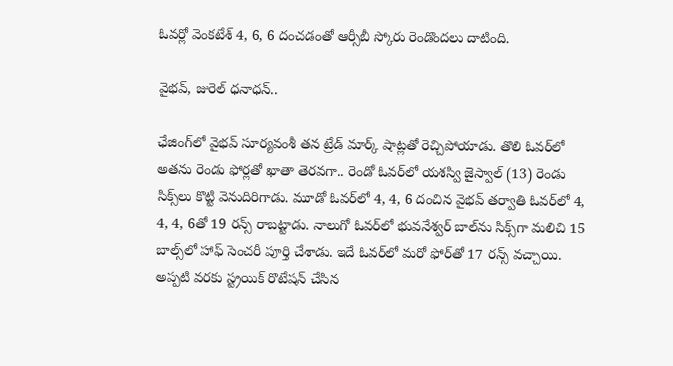ఓవర్లో వెంకటేశ్‌‌‌‌‌‌‌‌ 4, 6, 6 దంచడంతో ఆర్సీబీ స్కోరు రెండొందలు దాటింది.

వైభవ్‌‌‌‌‌‌‌‌, జురెల్‌‌‌‌‌‌‌‌ ధనాధన్‌‌‌‌‌‌‌‌..

ఛేజింగ్‌లో వైభవ్‌‌‌‌‌‌‌‌ సూర్యవంశీ తన ట్రేడ్ మార్క్‌‌‌‌‌‌‌‌ షాట్లతో రెచ్చిపోయాడు. తొలి ఓవర్‌‌‌‌‌‌‌‌లో అతను రెండు ఫోర్లతో ఖాతా తెరవగా.. రెండో ఓవర్‌‌‌‌‌‌‌‌లో యశస్వి జైస్వాల్‌‌‌‌‌‌‌‌ (13) రెండు సిక్స్‌‌‌‌‌‌‌‌లు కొట్టి వెనుదిరిగాడు. మూడో ఓవర్‌‌‌‌‌‌‌‌లో 4, 4, 6 దంచిన వైభవ్‌‌‌‌‌‌‌‌ తర్వాతి ఓవర్‌‌‌‌‌‌‌‌లో 4, 4, 4, 6తో 19 రన్స్‌‌‌‌‌‌‌‌ రాబట్టాడు. నాలుగో ఓవర్‌‌‌‌‌‌‌‌లో భువనేశ్వర్‌‌‌‌‌‌‌‌ బాల్‌‌‌‌‌‌‌‌ను సిక్స్‌‌‌‌‌‌‌‌గా మలిచి 15 బాల్స్‌‌‌‌‌‌‌‌లో హాఫ్‌‌‌‌‌‌‌‌ సెంచరీ పూర్తి చేశాడు. ఇదే ఓవర్‌‌‌‌‌‌‌‌లో మరో ఫోర్‌‌‌‌‌‌‌‌తో 17 రన్స్‌‌‌‌‌‌‌‌ వచ్చాయి. అప్పటి వరకు స్ట్రయిక్‌‌‌‌‌‌‌‌ రొటేషన్‌‌‌‌‌‌‌‌ చేసిన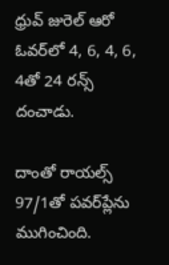ధ్రువ్‌‌‌‌‌‌‌‌ జురెల్‌‌‌‌‌‌‌‌ ఆరో ఓవర్‌‌‌‌‌‌‌‌లో 4, 6, 4, 6, 4తో 24 రన్స్‌‌‌‌‌‌‌‌ దంచాడు.

దాంతో రాయల్స్‌‌‌‌‌‌‌‌ 97/1తో పవర్‌‌‌‌‌‌‌‌ప్లేను ముగించింది.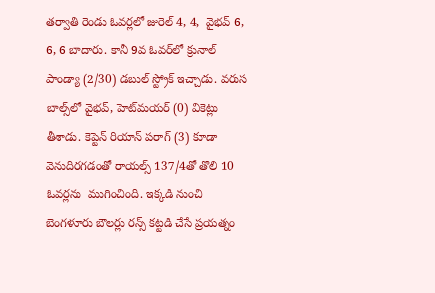తర్వాతి రెండు ఓవర్లలో జురెల్‌‌‌‌‌‌‌‌ 4, 4,  వైభవ్‌‌‌‌‌‌‌‌ 6, 6, 6 బాదారు. కానీ 9వ ఓవర్‌‌‌‌‌‌‌‌లో క్రునాల్‌‌‌‌‌‌‌‌ పాండ్యా (2/30) డబుల్‌‌‌‌‌‌‌‌ స్ట్రోక్‌‌‌‌‌‌‌‌ ఇచ్చాడు. వరుస బాల్స్‌‌‌‌‌‌‌‌లో వైభవ్‌‌‌‌‌‌‌‌, హెట్‌‌‌‌‌‌‌‌మయర్‌‌‌‌‌‌‌‌ (0) వికెట్లు తీశాడు. కెప్టెన్ రియాన్‌‌‌‌‌‌‌‌ పరాగ్‌‌‌‌‌‌‌‌ (3) కూడా వెనుదిరగడంతో రాయల్స్‌‌‌‌‌‌‌‌ 137/4తో తొలి 10 ఓవర్లను  ముగించింది. ఇక్కడి నుంచి బెంగళూరు బౌలర్లు రన్స్‌‌‌‌‌‌‌‌ కట్టడి చేసే ప్రయత్నం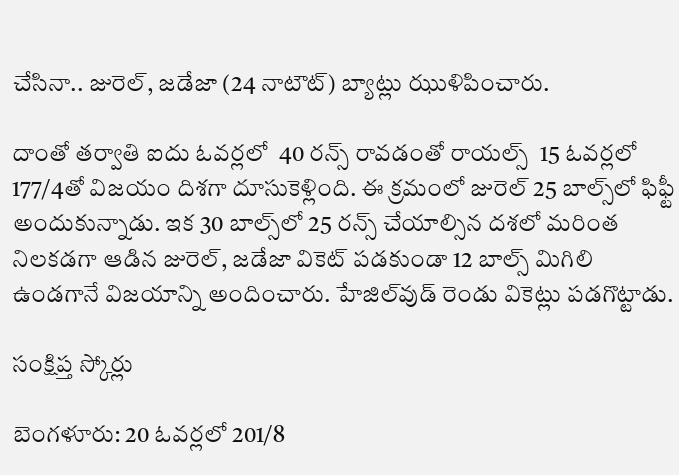చేసినా.. జురెల్‌‌‌‌‌‌‌‌, జడేజా (24 నాటౌట్‌‌‌‌‌‌‌‌) బ్యాట్లు ఝుళిపించారు.

దాంతో తర్వాతి ఐదు ఓవర్లలో  40 రన్స్‌‌‌‌‌‌‌‌ రావడంతో రాయల్స్‌‌‌‌‌‌‌‌  15 ఓవర్లలో 177/4తో విజయం దిశగా దూసుకెళ్లింది. ఈ క్రమంలో జురెల్‌‌‌‌‌‌‌‌ 25 బాల్స్‌‌‌‌‌‌‌‌లో ఫిఫ్టీ అందుకున్నాడు. ఇక 30 బాల్స్‌‌‌‌‌‌‌‌లో 25 రన్స్‌‌‌‌‌‌‌‌ చేయాల్సిన దశలో మరింత నిలకడగా ఆడిన జురెల్‌‌‌‌‌‌‌‌, జడేజా వికెట్‌‌‌‌‌‌‌‌ పడకుండా 12 బాల్స్‌‌‌‌‌‌‌‌ మిగిలి ఉండగానే విజయాన్ని అందించారు. హేజిల్‌‌‌‌‌‌‌‌వుడ్‌‌‌‌‌‌‌‌ రెండు వికెట్లు పడగొట్టాడు.

సంక్షిప్త స్కోర్లు

బెంగళూరు: 20 ఓవర్లలో 201/8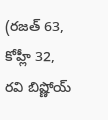(రజత్‌‌‌‌‌‌‌‌ 63, కోహ్లీ 32, రవి బిష్ణోయ్‌‌‌‌‌‌‌‌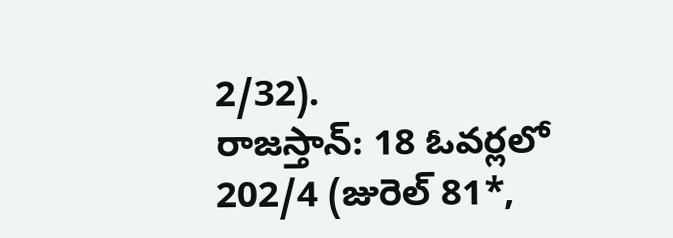2/32).
రాజస్తాన్‌‌‌‌‌‌‌‌: 18 ఓవర్లలో 202/4 (జురెల్‌‌‌‌‌‌‌‌ 81*,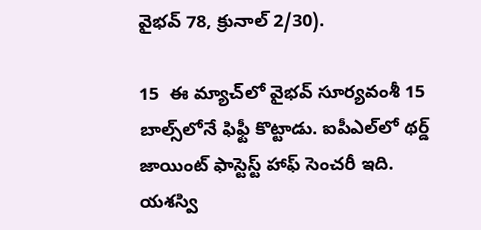వైభవ్‌‌‌‌‌‌‌‌ 78, క్రునాల్ 2/30).

15  ఈ మ్యాచ్‌‌‌‌లో వైభవ్ సూర్యవంశీ 15 బాల్స్‌‌‌‌లోనే ఫిఫ్టీ కొట్టాడు. ఐపీఎల్‌‌‌‌లో థర్డ్ జాయింట్ ఫాస్టెస్ట్ హాఫ్ సెంచరీ ఇది. యశస్వి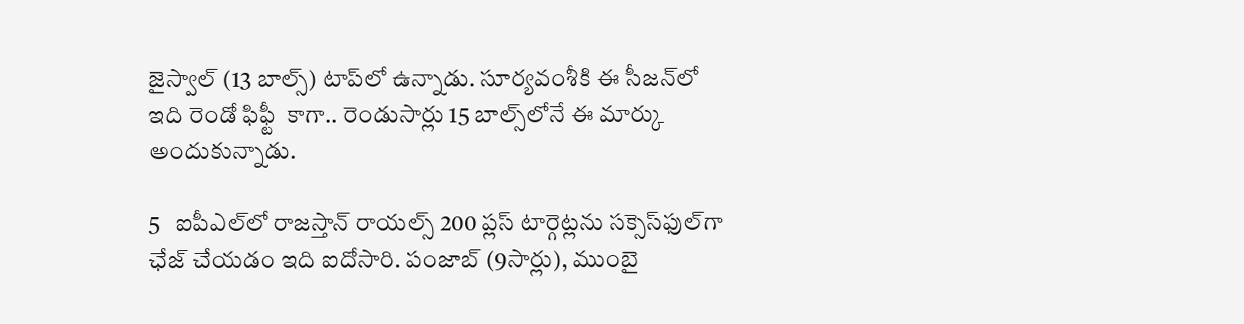జైస్వాల్ (13 బాల్స్‌‌‌‌) టాప్‌‌‌‌లో ఉన్నాడు. సూర్యవంశీకి ఈ సీజన్‌‌‌‌లో ఇది రెండో ఫిఫ్టీ  కాగా.. రెండుసార్లు 15 బాల్స్‌‌‌‌లోనే ఈ మార్కు అందుకున్నాడు.

5   ఐపీఎల్‌‌‌‌లో రాజస్తాన్ రాయల్స్ 200 ప్లస్ టార్గెట్లను సక్సెస్‌‌‌‌ఫుల్‌‌‌‌గా ఛేజ్ చేయడం ఇది ఐదోసారి. పంజాబ్ (9సార్లు), ముంబై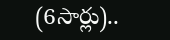(6సార్లు)..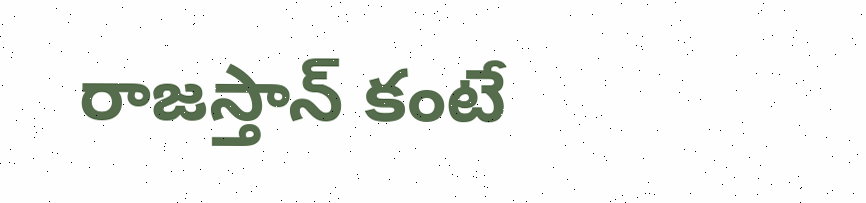రాజస్తాన్‌‌‌‌ కంటే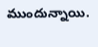ముందున్నాయి.